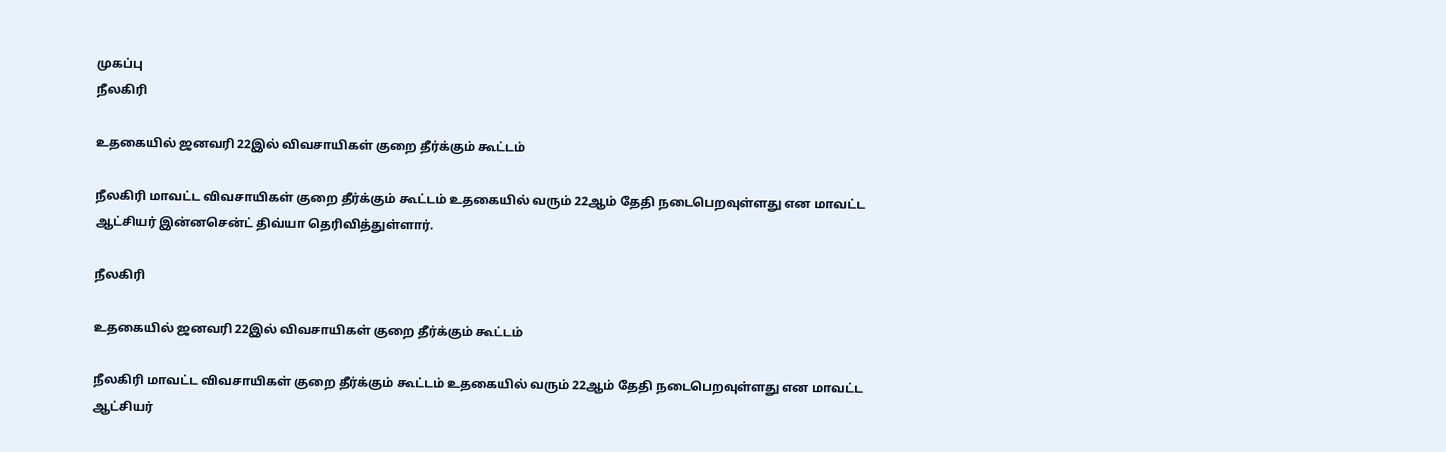முகப்பு
நீலகிரி

உதகையில் ஜனவரி 22இல் விவசாயிகள் குறை தீர்க்கும் கூட்டம்

நீலகிரி மாவட்ட விவசாயிகள் குறை தீர்க்கும் கூட்டம் உதகையில் வரும் 22ஆம் தேதி நடைபெறவுள்ளது என மாவட்ட ஆட்சியர் இன்னசென்ட் திவ்யா தெரிவித்துள்ளார்.

நீலகிரி

உதகையில் ஜனவரி 22இல் விவசாயிகள் குறை தீர்க்கும் கூட்டம்

நீலகிரி மாவட்ட விவசாயிகள் குறை தீர்க்கும் கூட்டம் உதகையில் வரும் 22ஆம் தேதி நடைபெறவுள்ளது என மாவட்ட ஆட்சியர்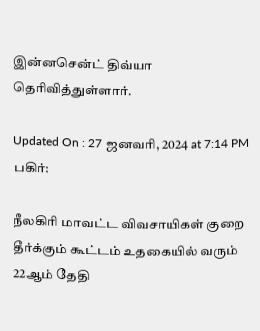இன்னசென்ட் திவ்யா தெரிவித்துள்ளார்.

Updated On : 27 ஜனவரி, 2024 at 7:14 PM
பகிர்:

நீலகிரி மாவட்ட விவசாயிகள் குறை தீர்க்கும் கூட்டம் உதகையில் வரும் 22ஆம் தேதி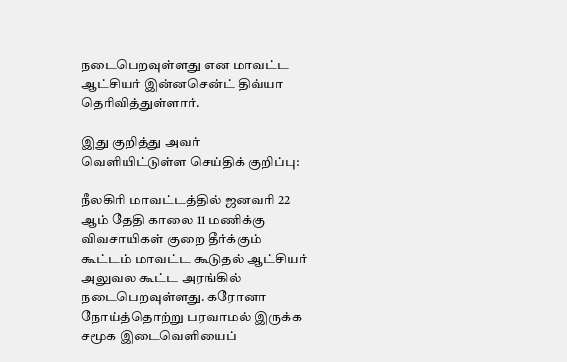நடைபெறவுள்ளது என மாவட்ட ஆட்சியர் இன்னசென்ட் திவ்யா தெரிவித்துள்ளார்.

இது குறித்து அவர் வெளியிட்டுள்ள செய்திக் குறிப்பு:

நீலகிரி மாவட்டத்தில் ஜனவரி 22 ஆம் தேதி காலை 11 மணிக்கு விவசாயிகள் குறை தீர்க்கும் கூட்டம் மாவட்ட கூடுதல் ஆட்சியர் அலுவல கூட்ட அரங்கில் நடைபெறவுள்ளது. கரோனா நோய்த்தொற்று பரவாமல் இருக்க சமூக இடைவெளியைப்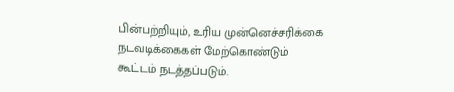பின்பற்றியும், உரிய முன்னெச்சரிக்கை நடவடிக்கைகள் மேற்கொண்டும் கூட்டம் நடத்தப்படும்.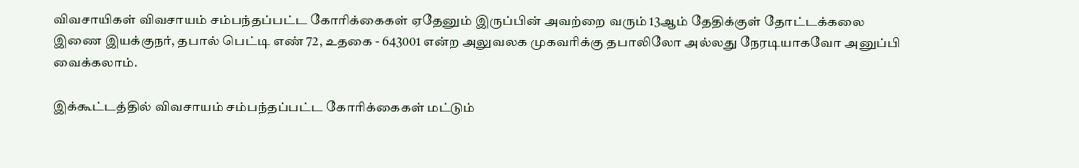விவசாயிகள் விவசாயம் சம்பந்தப்பட்ட கோரிக்கைகள் ஏதேனும் இருப்பின் அவற்றை வரும் 13ஆம் தேதிக்குள் தோட்டக்கலை இணை இயக்குநர், தபால் பெட்டி எண் 72, உதகை - 643001 என்ற அலுவலக முகவரிக்கு தபாலிலோ அல்லது நேரடியாகவோ அனுப்பி வைக்கலாம்.

இக்கூட்டத்தில் விவசாயம் சம்பந்தப்பட்ட கோரிக்கைகள் மட்டும்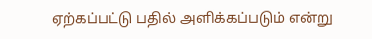ஏற்கப்பட்டு பதில் அளிக்கப்படும் என்று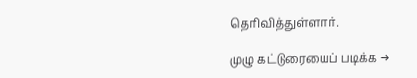தெரிவித்துள்ளார்.

முழு கட்டுரையைப் படிக்க →